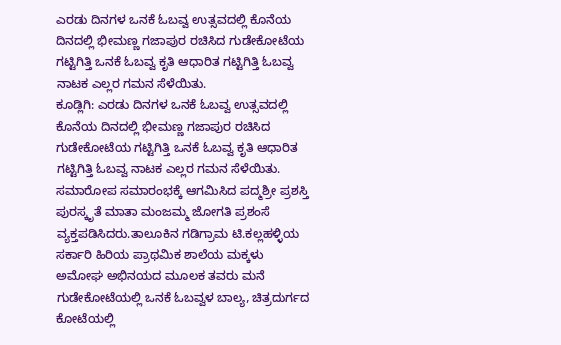ಎರಡು ದಿನಗಳ ಒನಕೆ ಓಬವ್ವ ಉತ್ಸವದಲ್ಲಿ ಕೊನೆಯ ದಿನದಲ್ಲಿ ಭೀಮಣ್ಣ ಗಜಾಪುರ ರಚಿಸಿದ ಗುಡೇಕೋಟೆಯ ಗಟ್ಟಿಗಿತ್ತಿ ಒನಕೆ ಓಬವ್ವ ಕೃತಿ ಆಧಾರಿತ ಗಟ್ಟಿಗಿತ್ತಿ ಓಬವ್ವ ನಾಟಕ ಎಲ್ಲರ ಗಮನ ಸೆಳೆಯಿತು.
ಕೂಡ್ಲಿಗಿ: ಎರಡು ದಿನಗಳ ಒನಕೆ ಓಬವ್ವ ಉತ್ಸವದಲ್ಲಿ ಕೊನೆಯ ದಿನದಲ್ಲಿ ಭೀಮಣ್ಣ ಗಜಾಪುರ ರಚಿಸಿದ ಗುಡೇಕೋಟೆಯ ಗಟ್ಟಿಗಿತ್ತಿ ಒನಕೆ ಓಬವ್ವ ಕೃತಿ ಆಧಾರಿತ ಗಟ್ಟಿಗಿತ್ತಿ ಓಬವ್ವ ನಾಟಕ ಎಲ್ಲರ ಗಮನ ಸೆಳೆಯಿತು. ಸಮಾರೋಪ ಸಮಾರಂಭಕ್ಕೆ ಆಗಮಿಸಿದ ಪದ್ಮಶ್ರೀ ಪ್ರಶಸ್ತಿ ಪುರಸ್ಕೃತೆ ಮಾತಾ ಮಂಜಮ್ಮ ಜೋಗತಿ ಪ್ರಶಂಸೆ ವ್ಯಕ್ತಪಡಿಸಿದರು.ತಾಲೂಕಿನ ಗಡಿಗ್ರಾಮ ಟಿ.ಕಲ್ಲಹಳ್ಳಿಯ ಸರ್ಕಾರಿ ಹಿರಿಯ ಪ್ರಾಥಮಿಕ ಶಾಲೆಯ ಮಕ್ಕಳು ಅಮೋಘ ಅಭಿನಯದ ಮೂಲಕ ತವರು ಮನೆ ಗುಡೇಕೋಟೆಯಲ್ಲಿ ಒನಕೆ ಓಬವ್ವಳ ಬಾಲ್ಯ, ಚಿತ್ರದುರ್ಗದ ಕೋಟೆಯಲ್ಲಿ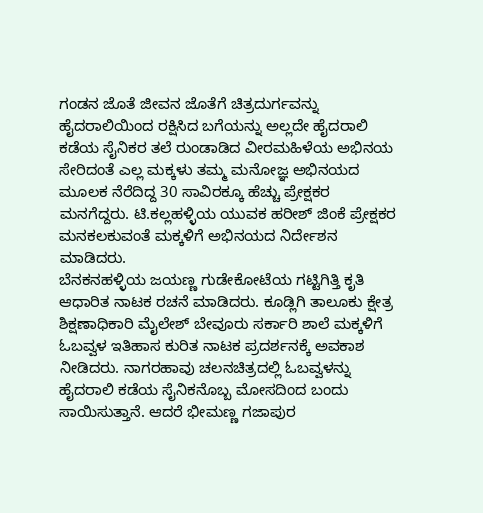ಗಂಡನ ಜೊತೆ ಜೀವನ ಜೊತೆಗೆ ಚಿತ್ರದುರ್ಗವನ್ನು ಹೈದರಾಲಿಯಿಂದ ರಕ್ಷಿಸಿದ ಬಗೆಯನ್ನು ಅಲ್ಲದೇ ಹೈದರಾಲಿ ಕಡೆಯ ಸೈನಿಕರ ತಲೆ ರುಂಡಾಡಿದ ವೀರಮಹಿಳೆಯ ಅಭಿನಯ ಸೇರಿದಂತೆ ಎಲ್ಲ ಮಕ್ಕಳು ತಮ್ಮ ಮನೋಜ್ಞ ಅಭಿನಯದ ಮೂಲಕ ನೆರೆದಿದ್ದ 30 ಸಾವಿರಕ್ಕೂ ಹೆಚ್ಚು ಪ್ರೇಕ್ಷಕರ ಮನಗೆದ್ದರು. ಟಿ.ಕಲ್ಲಹಳ್ಳಿಯ ಯುವಕ ಹರೀಶ್ ಜಿಂಕೆ ಪ್ರೇಕ್ಷಕರ ಮನಕಲಕುವಂತೆ ಮಕ್ಕಳಿಗೆ ಅಭಿನಯದ ನಿರ್ದೇಶನ ಮಾಡಿದರು.
ಬೆನಕನಹಳ್ಳಿಯ ಜಯಣ್ಣ ಗುಡೇಕೋಟೆಯ ಗಟ್ಟಿಗಿತ್ತಿ ಕೃತಿ ಆಧಾರಿತ ನಾಟಕ ರಚನೆ ಮಾಡಿದರು. ಕೂಡ್ಲಿಗಿ ತಾಲೂಕು ಕ್ಷೇತ್ರ ಶಿಕ್ಷಣಾಧಿಕಾರಿ ಮೈಲೇಶ್ ಬೇವೂರು ಸರ್ಕಾರಿ ಶಾಲೆ ಮಕ್ಕಳಿಗೆ ಓಬವ್ವಳ ಇತಿಹಾಸ ಕುರಿತ ನಾಟಕ ಪ್ರದರ್ಶನಕ್ಕೆ ಅವಕಾಶ ನೀಡಿದರು. ನಾಗರಹಾವು ಚಲನಚಿತ್ರದಲ್ಲಿ ಓಬವ್ವಳನ್ನು ಹೈದರಾಲಿ ಕಡೆಯ ಸೈನಿಕನೊಬ್ಬ ಮೋಸದಿಂದ ಬಂದು ಸಾಯಿಸುತ್ತಾನೆ. ಆದರೆ ಭೀಮಣ್ಣ ಗಜಾಪುರ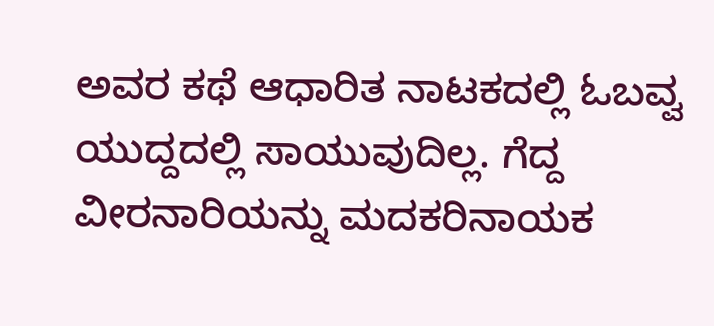ಅವರ ಕಥೆ ಆಧಾರಿತ ನಾಟಕದಲ್ಲಿ ಓಬವ್ವ ಯುದ್ದದಲ್ಲಿ ಸಾಯುವುದಿಲ್ಲ. ಗೆದ್ದ ವೀರನಾರಿಯನ್ನು ಮದಕರಿನಾಯಕ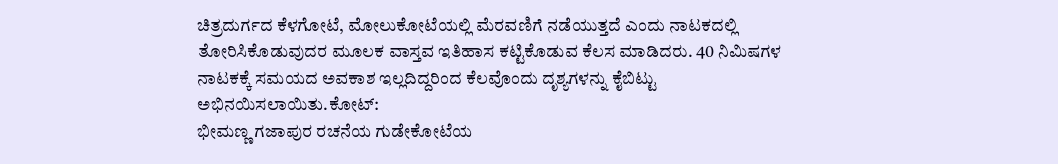ಚಿತ್ರದುರ್ಗದ ಕೆಳಗೋಟೆ, ಮೋಲುಕೋಟೆಯಲ್ಲಿ ಮೆರವಣಿಗೆ ನಡೆಯುತ್ತದೆ ಎಂದು ನಾಟಕದಲ್ಲಿ ತೋರಿಸಿಕೊಡುವುದರ ಮೂಲಕ ವಾಸ್ತವ ಇತಿಹಾಸ ಕಟ್ಟಿಕೊಡುವ ಕೆಲಸ ಮಾಡಿದರು. 40 ನಿಮಿಷಗಳ ನಾಟಕಕ್ಕೆ ಸಮಯದ ಅವಕಾಶ ಇಲ್ಲದಿದ್ದರಿಂದ ಕೆಲವೊಂದು ದೃಶ್ಯಗಳನ್ನು ಕೈಬಿಟ್ಟು ಅಭಿನಯಿಸಲಾಯಿತು.ಕೋಟ್:
ಭೀಮಣ್ಣ ಗಜಾಪುರ ರಚನೆಯ ಗುಡೇಕೋಟೆಯ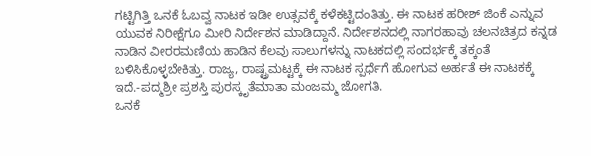ಗಟ್ಟಿಗಿತ್ತಿ ಒನಕೆ ಓಬವ್ವ ನಾಟಕ ಇಡೀ ಉತ್ಸವಕ್ಕೆ ಕಳೆಕಟ್ಟಿದಂತಿತ್ತು. ಈ ನಾಟಕ ಹರೀಶ್ ಜಿಂಕೆ ಎನ್ನುವ ಯುವಕ ನಿರೀಕ್ಷೆಗೂ ಮೀರಿ ನಿರ್ದೇಶನ ಮಾಡಿದ್ದಾನೆ. ನಿರ್ದೇಶನದಲ್ಲಿ ನಾಗರಹಾವು ಚಲನಚಿತ್ರದ ಕನ್ನಡ ನಾಡಿನ ವೀರರಮಣಿಯ ಹಾಡಿನ ಕೆಲವು ಸಾಲುಗಳನ್ನು ನಾಟಕದಲ್ಲಿ ಸಂದರ್ಭಕ್ಕೆ ತಕ್ಕಂತೆ ಬಳಿಸಿಕೊಳ್ಳಬೇಕಿತ್ತು. ರಾಜ್ಯ, ರಾಷ್ಟ್ರಮಟ್ಟಕ್ಕೆ ಈ ನಾಟಕ ಸ್ಪರ್ಧೆಗೆ ಹೋಗುವ ಅರ್ಹತೆ ಈ ನಾಟಕಕ್ಕೆ ಇದೆ.-ಪದ್ಮಶ್ರೀ ಪ್ರಶಸ್ತಿ ಪುರಸ್ಕೃತೆಮಾತಾ ಮಂಜಮ್ಮ ಜೋಗತಿ.
ಒನಕೆ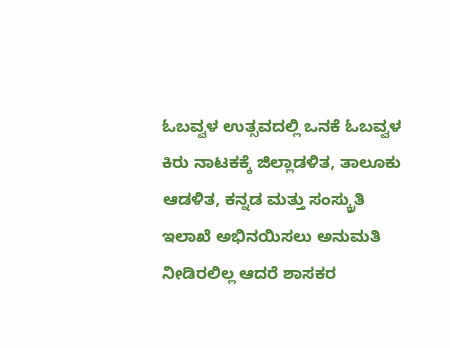ಓಬವ್ವಳ ಉತ್ಸವದಲ್ಲಿ ಒನಕೆ ಓಬವ್ವಳ ಕಿರು ನಾಟಕಕ್ಕೆ ಜಿಲ್ಲಾಡಳಿತ, ತಾಲೂಕು ಆಡಳಿತ, ಕನ್ನಡ ಮತ್ತು ಸಂಸ್ಕ್ರುತಿ ಇಲಾಖೆ ಅಭಿನಯಿಸಲು ಅನುಮತಿ ನೀಡಿರಲಿಲ್ಲ ಆದರೆ ಶಾಸಕರ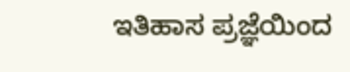ಇತಿಹಾಸ ಪ್ರಜ್ಞೆಯಿಂದ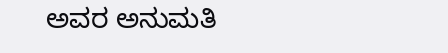ಅವರ ಅನುಮತಿ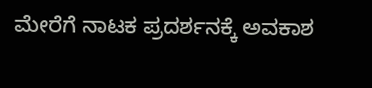ಮೇರೆಗೆ ನಾಟಕ ಪ್ರದರ್ಶನಕ್ಕೆ ಅವಕಾಶ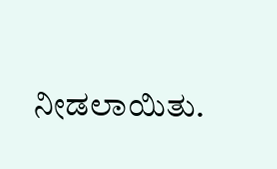ನೀಡಲಾಯಿತು.